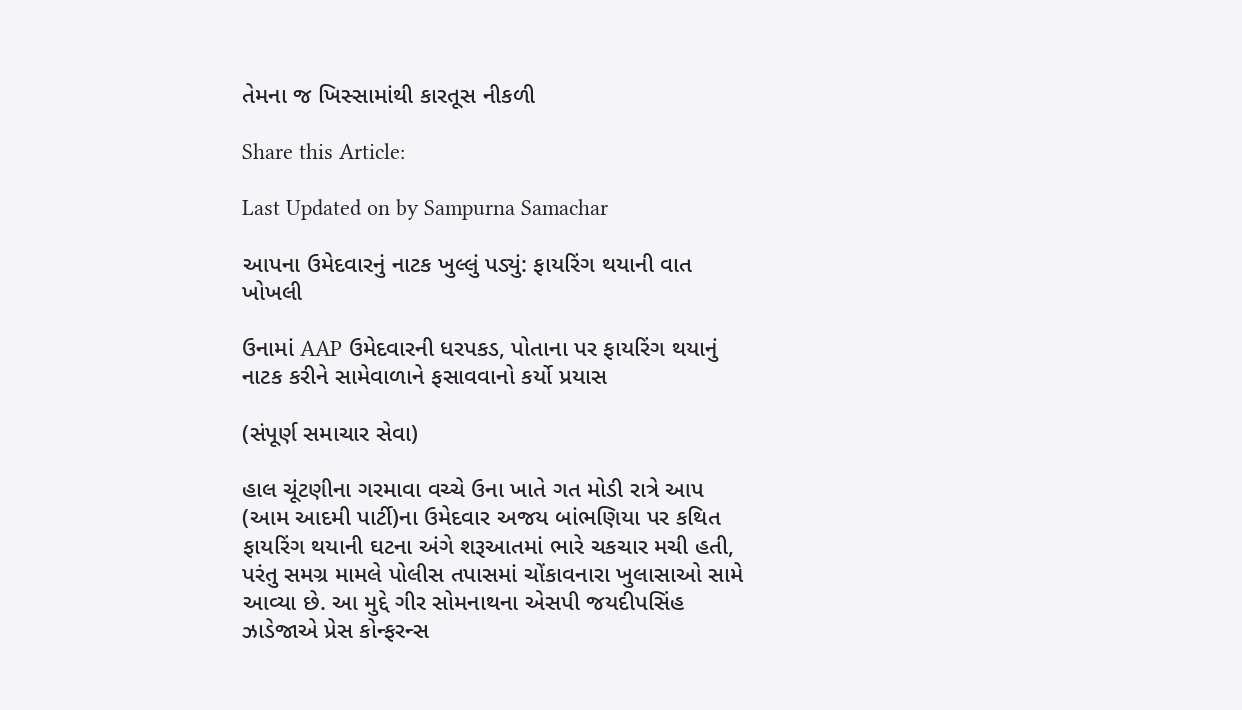તેમના જ ખિસ્સામાંથી કારતૂસ નીકળી

Share this Article:

Last Updated on by Sampurna Samachar

આપના ઉમેદવારનું નાટક ખુલ્લું પડ્યું: ફાયરિંગ થયાની વાત ખોખલી

ઉનામાં AAP ઉમેદવારની ધરપકડ, પોતાના પર ફાયરિંગ થયાનું નાટક કરીને સામેવાળાને ફસાવવાનો કર્યો પ્રયાસ

(સંપૂર્ણ સમાચાર સેવા)

હાલ ચૂંટણીના ગરમાવા વચ્ચે ઉના ખાતે ગત મોડી રાત્રે આપ (આમ આદમી પાર્ટી)ના ઉમેદવાર અજય બાંભણિયા પર કથિત ફાયરિંગ થયાની ઘટના અંગે શરૂઆતમાં ભારે ચકચાર મચી હતી, પરંતુ સમગ્ર મામલે પોલીસ તપાસમાં ચોંકાવનારા ખુલાસાઓ સામે આવ્યા છે. આ મુદ્દે ગીર સોમનાથના એસપી જયદીપસિંહ ઝાડેજાએ પ્રેસ કોન્ફરન્સ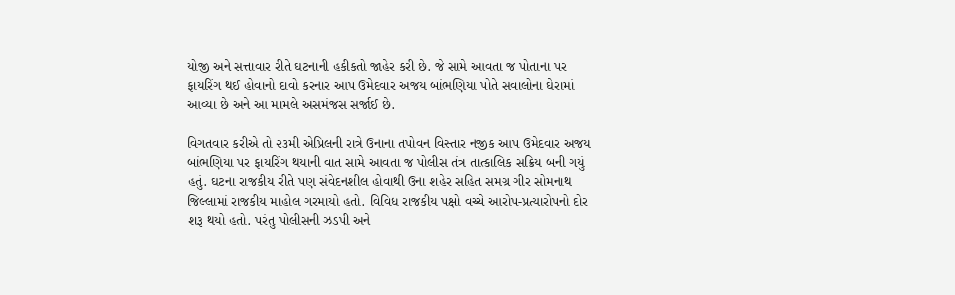યોજી અને સત્તાવાર રીતે ઘટનાની હકીકતો જાહેર કરી છે. જે સામે આવતા જ પોતાના પર ફાયરિંગ થઈ હોવાનો દાવો કરનાર આપ ઉમેદવાર અજય બાંભણિયા પોતે સવાલોના ઘેરામાં આવ્યા છે અને આ મામલે અસમંજસ સર્જાઈ છે.

વિગતવાર કરીએ તો ૨૩મી એપ્રિલની રાત્રે ઉનાના તપોવન વિસ્તાર નજીક આપ ઉમેદવાર અજય બાંભણિયા પર ફાયરિંગ થયાની વાત સામે આવતા જ પોલીસ તંત્ર તાત્કાલિક સક્રિય બની ગયું હતું. ઘટના રાજકીય રીતે પણ સંવેદનશીલ હોવાથી ઉના શહેર સહિત સમગ્ર ગીર સોમનાથ જિલ્લામાં રાજકીય માહોલ ગરમાયો હતો. વિવિધ રાજકીય પક્ષો વચ્ચે આરોપ-પ્રત્યારોપનો દોર શરૂ થયો હતો. પરંતુ પોલીસની ઝડપી અને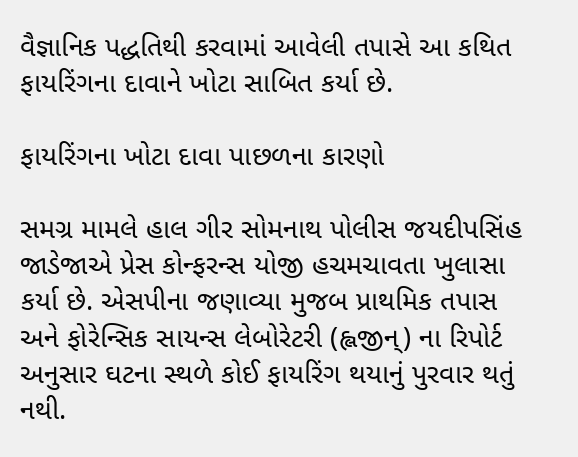વૈજ્ઞાનિક પદ્ધતિથી કરવામાં આવેલી તપાસે આ કથિત ફાયરિંગના દાવાને ખોટા સાબિત કર્યા છે.

ફાયરિંગના ખોટા દાવા પાછળના કારણો

સમગ્ર મામલે હાલ ગીર સોમનાથ પોલીસ જયદીપસિંહ જાડેજાએ પ્રેસ કોન્ફરન્સ યોજી હચમચાવતા ખુલાસા કર્યા છે. એસપીના જણાવ્યા મુજબ પ્રાથમિક તપાસ અને ફોરેન્સિક સાયન્સ લેબોરેટરી (હ્લજીન્) ના રિપોર્ટ અનુસાર ઘટના સ્થળે કોઈ ફાયરિંગ થયાનું પુરવાર થતું નથી.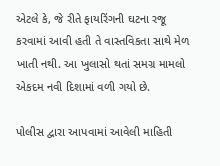એટલે કે, જે રીતે ફાયરિંગની ઘટના રજૂ કરવામાં આવી હતી તે વાસ્તવિકતા સાથે મેળ ખાતી નથી. આ ખુલાસો થતાં સમગ્ર મામલો એકદમ નવી દિશામાં વળી ગયો છે.

પોલીસ દ્વારા આપવામાં આવેલી માહિતી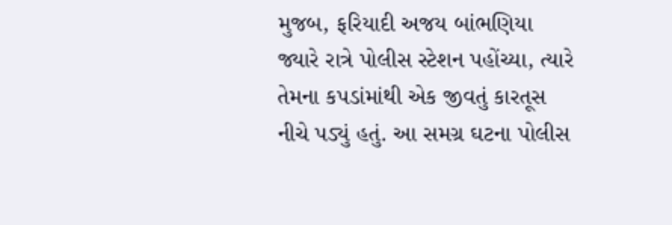મુજબ, ફરિયાદી અજય બાંભણિયા જ્યારે રાત્રે પોલીસ સ્ટેશન પહોંચ્યા, ત્યારે તેમના કપડાંમાંથી એક જીવતું કારતૂસ નીચે પડ્યું હતું. આ સમગ્ર ઘટના પોલીસ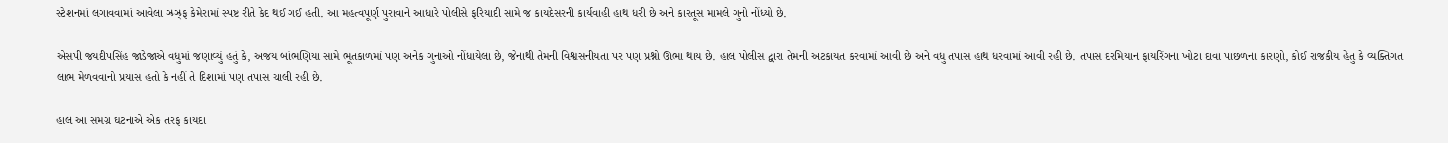સ્ટેશનમાં લગાવવામાં આવેલા ઝ્રઝ્ર્ફ કેમેરામાં સ્પષ્ટ રીતે કેદ થઈ ગઈ હતી. આ મહત્વપૂર્ણ પુરાવાને આધારે પોલીસે ફરિયાદી સામે જ કાયદેસરની કાર્યવાહી હાથ ધરી છે અને કારતૂસ મામલે ગુનો નોંધ્યો છે.

એસપી જયદીપસિંહ જાડેજાએ વધુમાં જણાવ્યું હતું કે, અજય બાંભણિયા સામે ભૂતકાળમાં પણ અનેક ગુનાઓ નોંધાયેલા છે, જેનાથી તેમની વિશ્વસનીયતા પર પણ પ્રશ્નો ઊભા થાય છે. હાલ પોલીસ દ્વારા તેમની અટકાયત કરવામાં આવી છે અને વધુ તપાસ હાથ ધરવામાં આવી રહી છે. તપાસ દરમિયાન ફાયરિંગના ખોટા દાવા પાછળના કારણો, કોઈ રાજકીય હેતુ કે વ્યક્તિગત લાભ મેળવવાનો પ્રયાસ હતો કે નહીં તે દિશામાં પણ તપાસ ચાલી રહી છે.

હાલ આ સમગ્ર ઘટનાએ એક તરફ કાયદા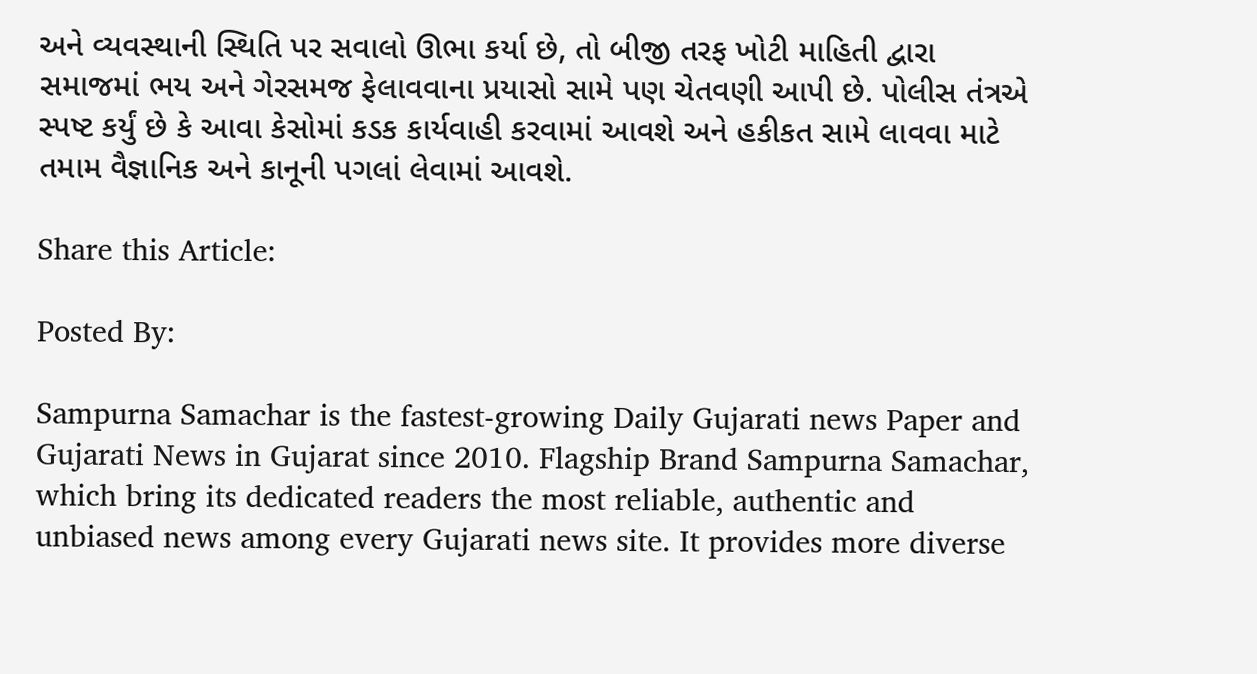અને વ્યવસ્થાની સ્થિતિ પર સવાલો ઊભા કર્યા છે, તો બીજી તરફ ખોટી માહિતી દ્વારા સમાજમાં ભય અને ગેરસમજ ફેલાવવાના પ્રયાસો સામે પણ ચેતવણી આપી છે. પોલીસ તંત્રએ સ્પષ્ટ કર્યું છે કે આવા કેસોમાં કડક કાર્યવાહી કરવામાં આવશે અને હકીકત સામે લાવવા માટે તમામ વૈજ્ઞાનિક અને કાનૂની પગલાં લેવામાં આવશે.

Share this Article:

Posted By:

Sampurna Samachar is the fastest-growing Daily Gujarati news Paper and Gujarati News in Gujarat since 2010. Flagship Brand Sampurna Samachar, which bring its dedicated readers the most reliable, authentic and unbiased news among every Gujarati news site. It provides more diverse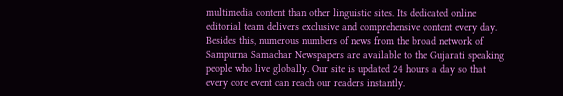multimedia content than other linguistic sites. Its dedicated online editorial team delivers exclusive and comprehensive content every day. Besides this, numerous numbers of news from the broad network of Sampurna Samachar Newspapers are available to the Gujarati speaking people who live globally. Our site is updated 24 hours a day so that every core event can reach our readers instantly.